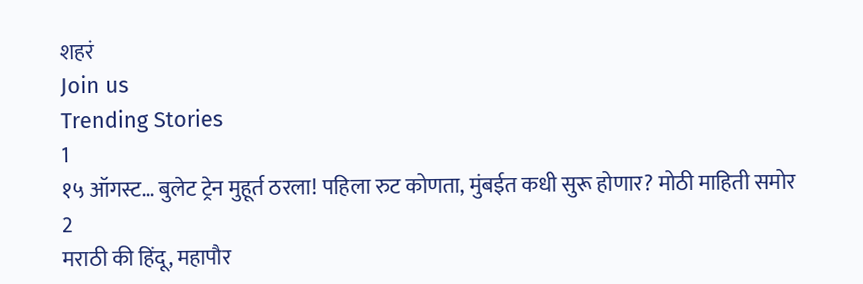शहरं
Join us
Trending Stories
1
१५ ऑगस्ट… बुलेट ट्रेन मुहूर्त ठरला! पहिला रुट कोणता, मुंबईत कधी सुरू होणार? मोठी माहिती समोर
2
मराठी की हिंदू, महापौर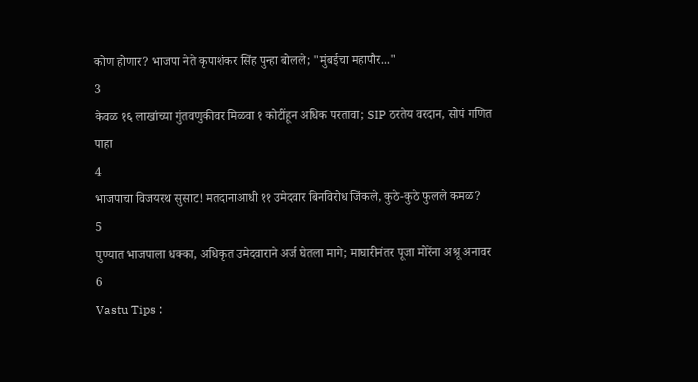कोण होणार? भाजपा नेते कृपाशंकर सिंह पुन्हा बोलले; "मुंबईचा महापौर..."
3
केवळ १६ लाखांच्या गुंतवणुकीवर मिळवा १ कोटींहून अधिक परतावा; SIP ठरतेय वरदान, सोपं गणित पाहा
4
भाजपाचा विजयरथ सुसाट! मतदानाआधी ११ उमेदवार बिनविरोध जिंकले, कुठे-कुठे फुलले कमळ?
5
पुण्यात भाजपाला धक्का, अधिकृत उमेदवाराने अर्ज घेतला मागे; माघारीनंतर पूजा मोरेंना अश्रू अनावर
6
Vastu Tips :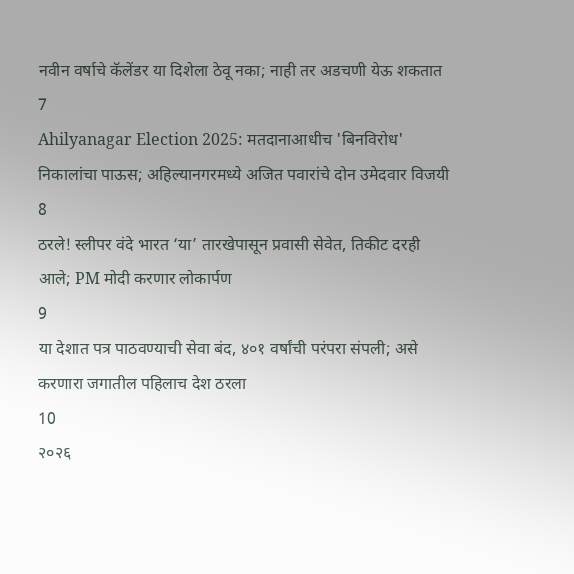नवीन वर्षाचे कॅलेंडर या दिशेला ठेवू नका; नाही तर अडचणी येऊ शकतात
7
Ahilyanagar Election 2025: मतदानाआधीच 'बिनविरोध' निकालांचा पाऊस; अहिल्यानगरमध्ये अजित पवारांचे दोन उमेदवार विजयी
8
ठरले! स्लीपर वंदे भारत ‘या’ तारखेपासून प्रवासी सेवेत, तिकीट दरही आले; PM मोदी करणार लोकार्पण
9
या देशात पत्र पाठवण्याची सेवा बंद, ४०१ वर्षांची परंपरा संपली; असे करणारा जगातील पहिलाच देश ठरला
10
२०२६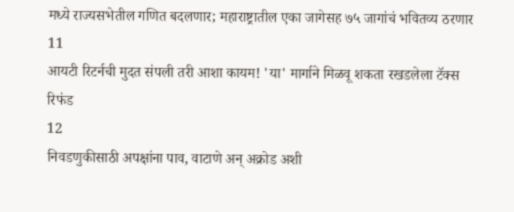मध्ये राज्यसभेतील गणित बदलणार; महाराष्ट्रातील एका जागेसह ७५ जागांचं भवितव्य ठरणार
11
आयटी रिटर्नची मुदत संपली तरी आशा कायम! 'या' मार्गाने मिळवू शकता रखडलेला टॅक्स रिफंड
12
निवडणुकीसाठी अपक्षांना पाव, वाटाणे अन् अक्रोड अशी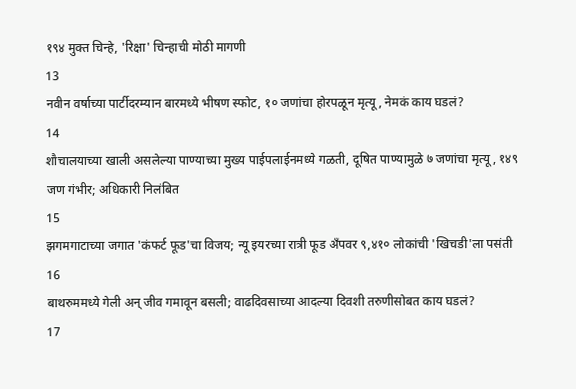१९४ मुक्त चिन्हे, 'रिक्षा' चिन्हाची मोठी मागणी
13
नवीन वर्षाच्या पार्टीदरम्यान बारमध्ये भीषण स्फोट, १० जणांचा होरपळून मृत्यू, नेमकं काय घडलं?
14
शौचालयाच्या खाली असलेल्या पाण्याच्या मुख्य पाईपलाईनमध्ये गळती, दूषित पाण्यामुळे ७ जणांचा मृत्यू, १४९ जण गंभीर; अधिकारी निलंबित
15
झगमगाटाच्या जगात 'कंफर्ट फूड'चा विजय; न्यू इयरच्या रात्री फूड अँपवर ९,४१० लोकांची 'खिचडी'ला पसंती
16
बाथरुममध्ये गेली अन् जीव गमावून बसली; वाढदिवसाच्या आदल्या दिवशी तरुणीसोबत काय घडलं?
17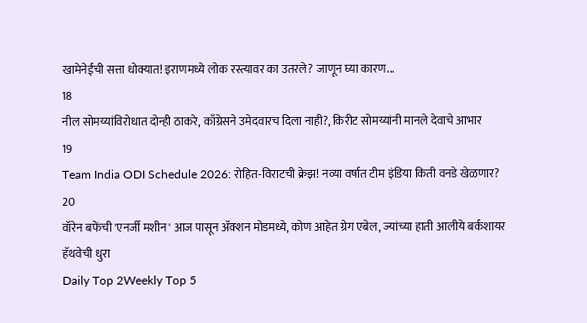खामेनेईंची सत्ता धोक्यात! इराणमध्ये लोक रस्त्यावर का उतरले? जाणून घ्या कारण...
18
नील सोमय्यांविरोधात दोन्ही ठाकरे, काँग्रेसने उमेदवारच दिला नाही?, किरीट सोमय्यांनी मानले देवाचे आभार
19
Team India ODI Schedule 2026: रोहित-विराटची क्रेझ! नव्या वर्षात टीम इंडिया किती वनडे खेळणार?
20
वॉरेन बफेंची 'एनर्जी मशीन' आज पासून अ‍ॅक्शन मोडमध्ये, कोण आहेत ग्रेग एबेल, ज्यांच्या हाती आलीये बर्कशायर हॅथवेची धुरा
Daily Top 2Weekly Top 5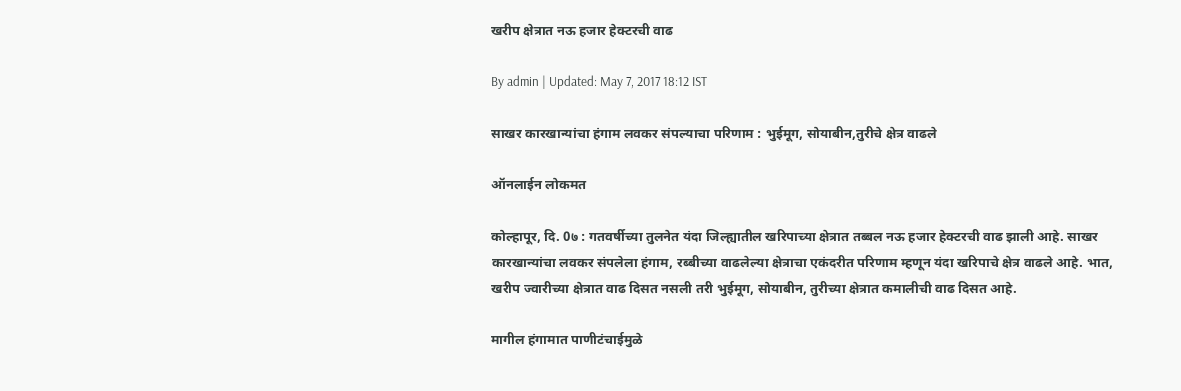खरीप क्षेत्रात नऊ हजार हेक्टरची वाढ

By admin | Updated: May 7, 2017 18:12 IST

साखर कारखान्यांचा हंगाम लवकर संपल्याचा परिणाम : भुईमूग, सोयाबीन,तुरीचे क्षेत्र वाढले

ऑनलाईन लोकमत

कोल्हापूर, दि. 0७ : गतवर्षीच्या तुलनेत यंदा जिल्ह्यातील खरिपाच्या क्षेत्रात तब्बल नऊ हजार हेक्टरची वाढ झाली आहे. साखर कारखान्यांचा लवकर संपलेला हंगाम, रब्बीच्या वाढलेल्या क्षेत्राचा एकंदरीत परिणाम म्हणून यंदा खरिपाचे क्षेत्र वाढले आहे. भात, खरीप ज्वारीच्या क्षेत्रात वाढ दिसत नसली तरी भुईमूग, सोयाबीन, तुरीच्या क्षेत्रात कमालीची वाढ दिसत आहे.

मागील हंगामात पाणीटंचाईमुळे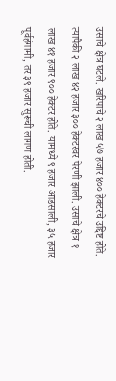उसाचे क्षेत्र घटले. खरिपाचे २ लाख ५७ हजार ४०० हेक्टरचे उद्दिष्ट होते. त्यापैकी २ लाख ४२ हजार ३०० हेक्टरवर पेरणी झाली. उसाचे क्षेत्र १ लाख ४१ हजार ९०० हेक्टर होते. यामध्ये ९ हजार आडसाली, ३५ हजार पूर्वहंगामी, तर ३९ हजार सुरूची लागण होती.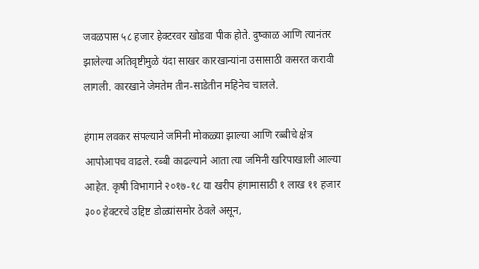जवळपास ५८ हजार हेक्टरवर खोडवा पीक होते. दुष्काळ आणि त्यानंतर झालेल्या अतिवृष्टीमुळे यंदा साखर कारखान्यांना उसासाठी कसरत करावी लागली. कारखाने जेमतेम तीन-साडेतीन महिनेच चालले.

हंगाम लवकर संपल्याने जमिनी मोकळ्या झाल्या आणि रब्बीचे क्षेत्र आपोआपच वाढले. रब्बी काढल्याने आता त्या जमिनी खरिपाखाली आल्या आहेत. कृषी विभागाने २०१७-१८ या खरीप हंगामासाठी १ लाख ११ हजार ३०० हेक्टरचे उद्दिष्ट डोळ्यांसमोर ठेवले असून,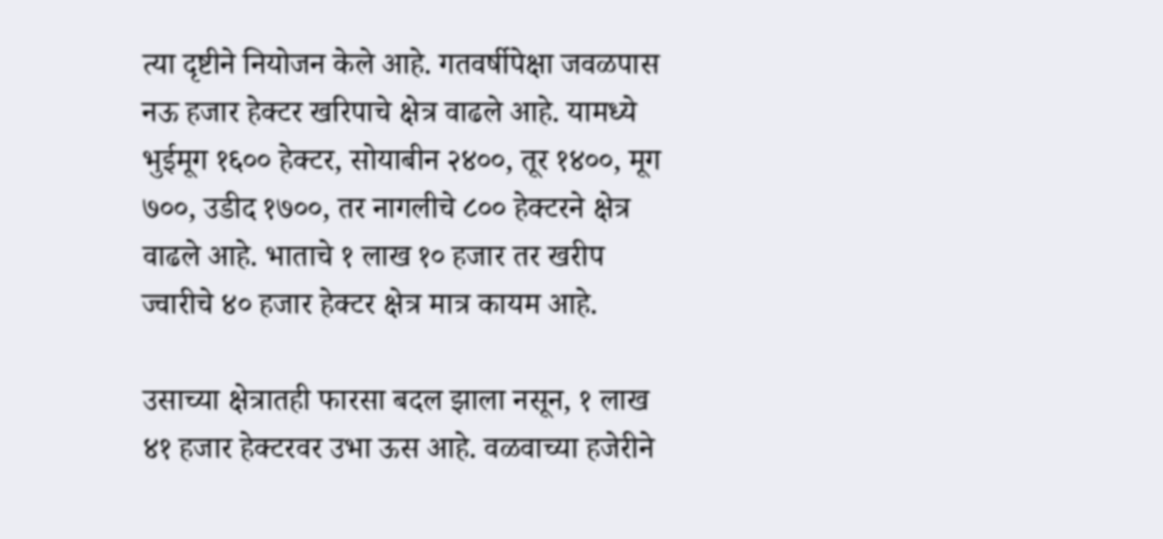त्या दृष्टीने नियोजन केले आहे. गतवर्षीपेक्षा जवळपास नऊ हजार हेक्टर खरिपाचे क्षेत्र वाढले आहे. यामध्ये भुईमूग १६०० हेक्टर, सोयाबीन २४००, तूर १४००, मूग ७००, उडीद १७००, तर नागलीचे ८०० हेक्टरने क्षेत्र वाढले आहे. भाताचे १ लाख १० हजार तर खरीप ज्वारीचे ४० हजार हेक्टर क्षेत्र मात्र कायम आहे.

उसाच्या क्षेत्रातही फारसा बदल झाला नसून, १ लाख ४१ हजार हेक्टरवर उभा ऊस आहे. वळवाच्या हजेरीने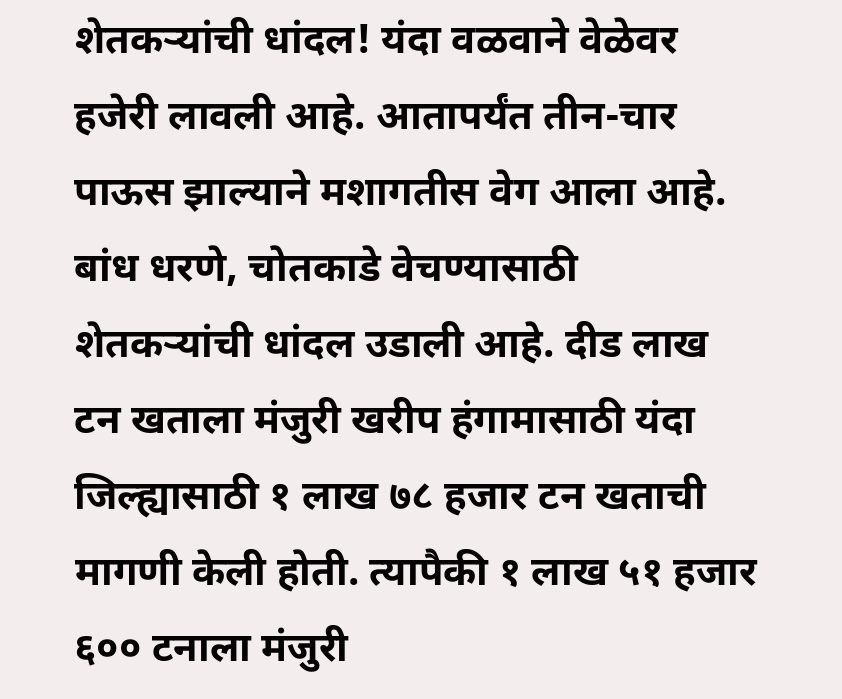शेतकऱ्यांची धांदल! यंदा वळवाने वेळेवर हजेरी लावली आहे. आतापर्यंत तीन-चार पाऊस झाल्याने मशागतीस वेग आला आहे. बांध धरणे, चोतकाडे वेचण्यासाठी शेतकऱ्यांची धांदल उडाली आहे. दीड लाख टन खताला मंजुरी खरीप हंगामासाठी यंदा जिल्ह्यासाठी १ लाख ७८ हजार टन खताची मागणी केली होती. त्यापैकी १ लाख ५१ हजार ६०० टनाला मंजुरी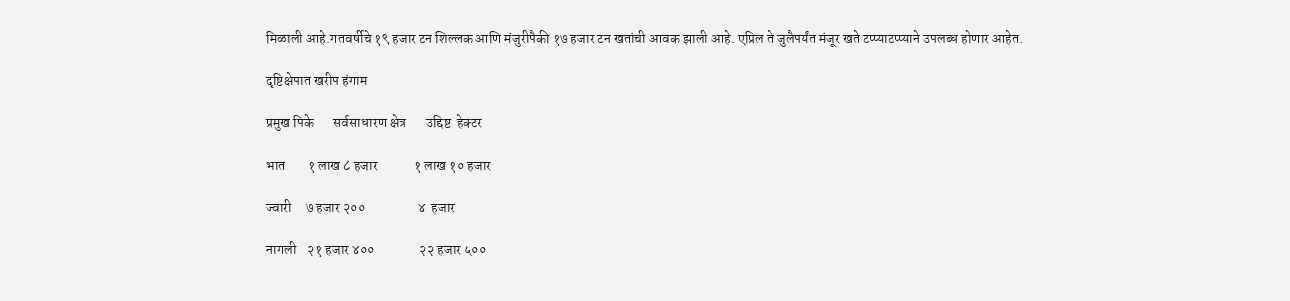मिळाली आहे.गतवर्षीचे १९ हजार टन शिल्लक आणि मंजुरीपैकी १७ हजार टन खतांची आवक झाली आहे. एप्रिल ते जुलैपर्यंत मंजूर खते टप्प्याटप्प्याने उपलब्ध होणार आहेत.

दृष्टिक्षेपात खरीप हंगाम

प्रमुख पिके       सर्वसाधारण क्षेत्र       उद्दिष्ट  हेक्टर

भात        १ लाख ८ हजार             १ लाख १० हजार

ज्वारी     ७ हजार २००                   ४  हजार

नागली    २१ हजार ४००                २२ हजार ५००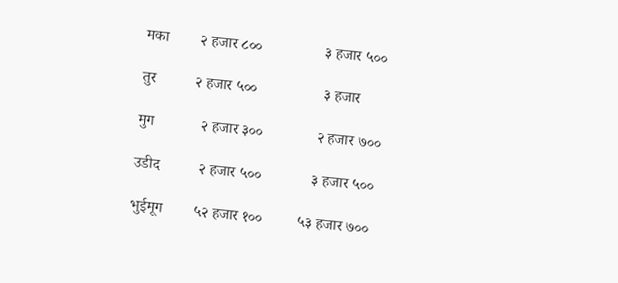मका        २ हजार ८००                ३ हजार ५००

तुर          २ हजार ५००                 ३ हजार

मुग            २ हजार ३००              २ हजार ७००

उडीद          २ हजार ५००             ३ हजार ५००

भुईमूग        ५२ हजार १००         ५३ हजार ७००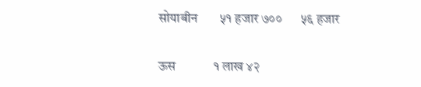सोयाबीन       ५१ हजार ७००      ५६ हजार

ऊस            १ लाख ४२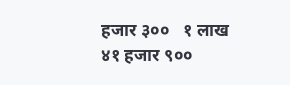हजार ३००   १ लाख ४१ हजार ९००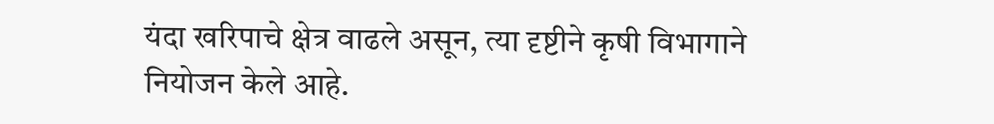यंदा खरिपाचे क्षेत्र वाढले असून, त्या दृष्टीने कृषी विभागाने नियोजन केले आहे.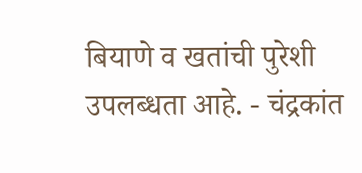बियाणे व खतांची पुरेशी उपलब्धता आहे. - चंद्रकांत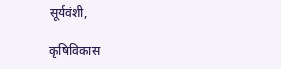सूर्यवंशी,

कृषिविकास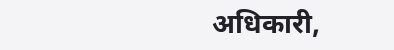अधिकारी,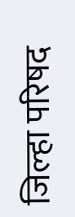जिल्हा परिषद